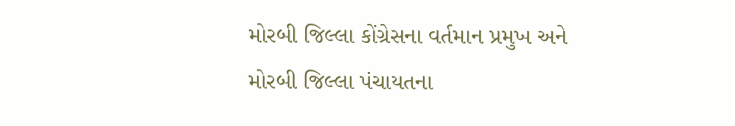મોરબી જિલ્લા કોંગ્રેસના વર્તમાન પ્રમુખ અને મોરબી જિલ્લા પંચાયતના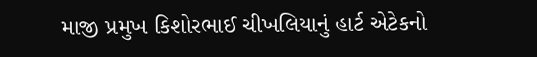માજી પ્રમુખ કિશોરભાઈ ચીખલિયાનું હાર્ટ એટેકનો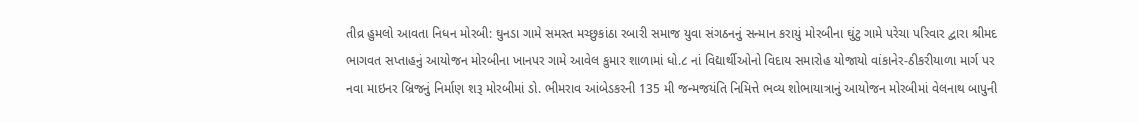તીવ્ર હુમલો આવતા નિધન મોરબી: ઘુનડા ગામે સમસ્ત મચ્છુકાંઠા રબારી સમાજ યુવા સંગઠનનું સન્માન કરાયું મોરબીના ઘુંટુ ગામે પરેચા પરિવાર દ્વારા શ્રીમદ ભાગવત સપ્તાહનું આયોજન મોરબીના ખાનપર ગામે આવેલ કુમાર શાળામાં ધો.૮ નાં વિદ્યાર્થીઓનો વિદાય સમારોહ યોજાયો વાંકાનેર-ઠીકરીયાળા માર્ગ પર નવા માઇનર બ્રિજનું નિર્માણ શરૂ મોરબીમાં ડો. ભીમરાવ આંબેડકરની 135 મી જન્મજયંતિ નિમિત્તે ભવ્ય શોભાયાત્રાનું આયોજન મોરબીમાં વેલનાથ બાપુની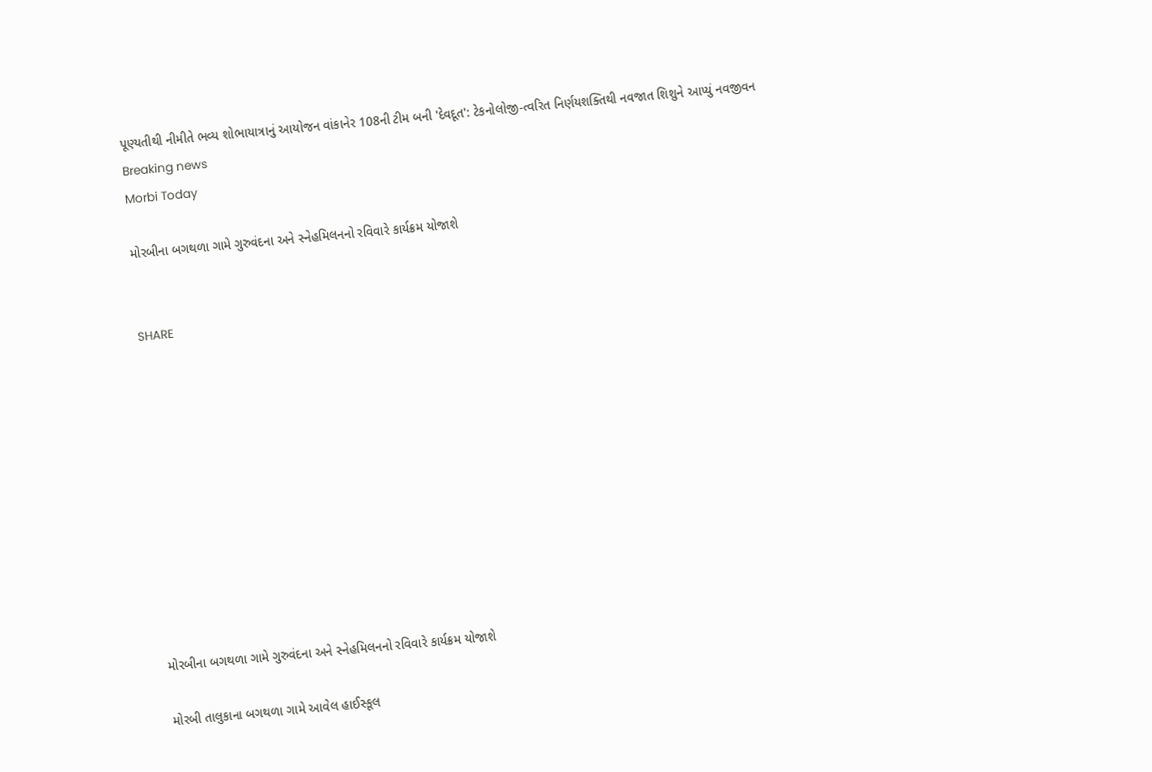પૂણ્યતીથી નીમીતે ભવ્ય શોભાયાત્રાનું આયોજન વાંકાનેર 108ની ટીમ બની 'દેવદૂત': ટેકનોલોજી-ત્વરિત નિર્ણયશક્તિથી નવજાત શિશુને આપ્યું નવજીવન
Breaking news
Morbi Today

મોરબીના બગથળા ગામે ગુરુવંદના અને સ્નેહમિલનનો રવિવારે કાર્યક્રમ યોજાશે


SHARE











મોરબીના બગથળા ગામે ગુરુવંદના અને સ્નેહમિલનનો રવિવારે કાર્યક્રમ યોજાશે

મોરબી તાલુકાના બગથળા ગામે આવેલ હાઈસ્કૂલ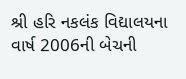શ્રી હરિ નકલંક વિદ્યાલયના વાર્ષ 2006ની બેચની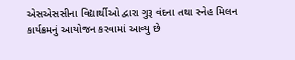એસએસસીના વિદ્યાર્થીઓ દ્વારા ગુરૂ વંદના તથા સ્નેહ મિલન કાર્યક્રમનું આયોજન કરવામાં આવ્યુ છે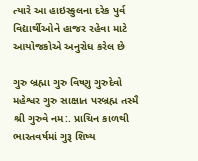ત્યારે આ હાઇસ્કુલના દરેક પુર્વ વિદ્યાર્થીઓને હાજર રહેવા માટે આયોજકોએ અનુરોધ કરેલ છે

ગુરુ બ્રહ્મા ગુરુ વિષ્ણુ ગુરુદેવો મહેશ્વર ગુરુ સાક્ષાત પરબ્રહ્મ તસ્મૈ શ્રી ગુરુવે નમ:. પ્રાચિન કાળથી ભારતવર્ષમાં ગુરૂ શિષ્ય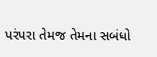પરંપરા તેમજ તેમના સબંધો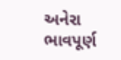અનેરા ભાવપૂર્ણ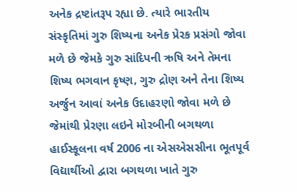અનેક દ્રષ્ટાંતરૂપ રહ્યા છે. ત્યારે ભારતીય સંસ્કૃતિમાં ગુરુ શિષ્યના અનેક પ્રેરક પ્રસંગો જોવા મળે છે જેમકે ગુરુ સાંદિપની ઋષિ અને તેમના શિષ્ય ભગવાન કૃષ્ણ, ગુરુ દ્રોણ અને તેના શિષ્ય અર્જુન આવાં અનેક ઉદાહરણો જોવા મળે છે જેમાંથી પ્રેરણા લઇને મોરબીની બગથળા હાઈસ્કૂલના વર્ષ 2006 ના એસએસસીના ભૂતપૂર્વ વિદ્યાર્થીઓ દ્વારા બગથળા ખાતે ગુરુ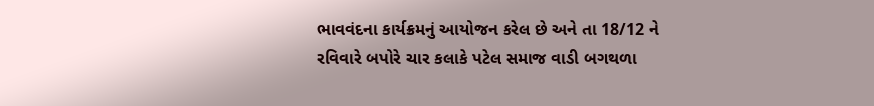ભાવવંદના કાર્યક્રમનું આયોજન કરેલ છે અને તા 18/12 ને રવિવારે બપોરે ચાર કલાકે પટેલ સમાજ વાડી બગથળા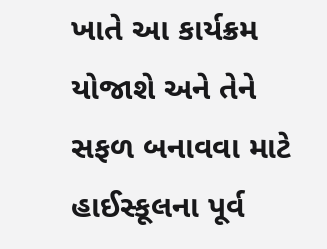ખાતે આ કાર્યક્રમ યોજાશે અને તેને સફળ બનાવવા માટે હાઈસ્કૂલના પૂર્વ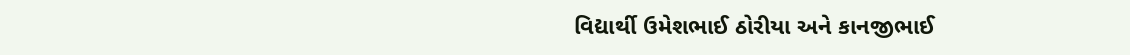વિદ્યાર્થી ઉમેશભાઈ ઠોરીયા અને કાનજીભાઈ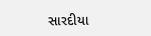સારદીયા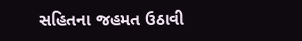સહિતના જહમત ઉઠાવી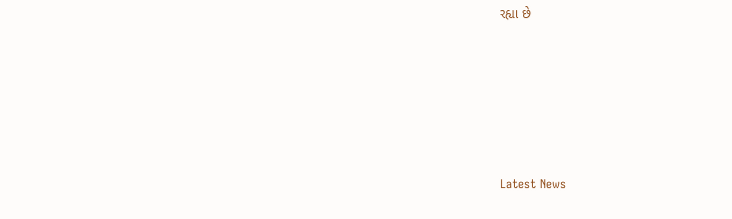રહ્યા છે






Latest News